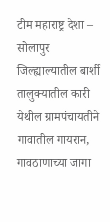टीम महाराष्ट्र देशा – सोलापुर जिल्ह्याल्यातील बार्शी तालुक्यातील कारी येथील ग्रामपंचायतीने गावातील गायरान, गावठाणाच्या जागा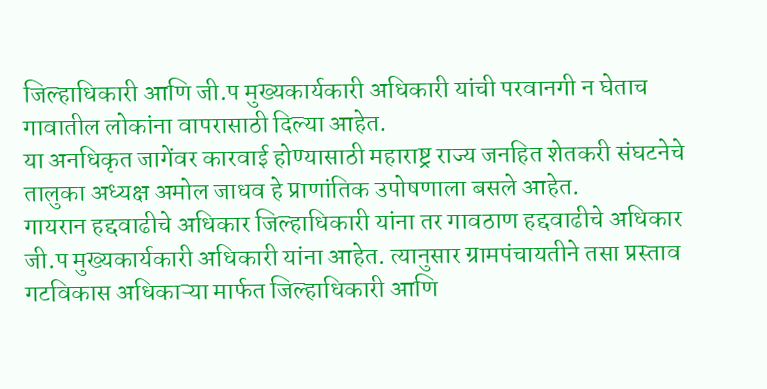जिल्हाधिकारी आणि जी.प मुख्यकार्यकारी अधिकारी यांची परवानगी न घेताच गावातील लोकांना वापरासाठी दिल्या आहेत.
या अनधिकृत जागेंवर कारवाई होण्यासाठी महाराष्ट्र राज्य जनहित शेतकरी संघटनेचे तालुका अध्यक्ष अमोल जाधव हे प्राणांतिक उपोषणाला बसले आहेत.
गायरान हद्दवाढीचे अधिकार जिल्हाधिकारी यांना तर गावठाण हद्दवाढीचे अधिकार जी.प मुख्यकार्यकारी अधिकारी यांना आहेत. त्यानुसार ग्रामपंचायतीने तसा प्रस्ताव गटविकास अधिकाऱ्या मार्फत जिल्हाधिकारी आणि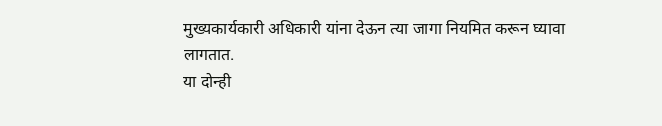मुख्यकार्यकारी अधिकारी यांना देऊन त्या जागा नियमित करून घ्यावा लागतात.
या दोन्ही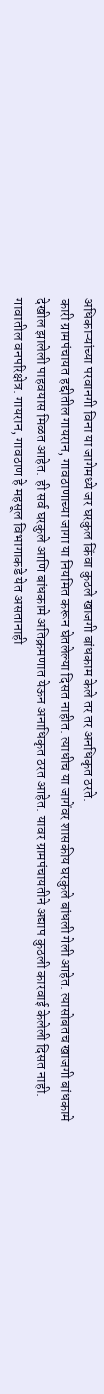अधिकाऱ्यांच्या परवानगी विना या जागेमध्ये जर घरकुल किंवा कुठले खाजगी बांधकाम केले तर तर अनधिकृत ठरते.
कारी ग्रामपंचायत हद्दीतील गायरान, गावठाणाच्या जागा या नियमित करून घेतलेल्या दिसत नाहीत. त्याधीच या जागेंवर शासकीय घरकुले बांधली गेली आहेत. त्यासोबतच खाजगी बांधकामे देखील झालेली पाहवयास मिळत आहेत. ही सर्व घरकुले आणि बांधकामे अतिक्रमणात येऊन अनाधिकृत ठरत आहेत. यावर ग्रामपंचायतीने अद्याप कुठली कारवाई केलेली दिसत नाही.
गावातील वनपरिक्षेत्र. गायरान, गावठाण हे महसूल विभागाकडे येत असतानाही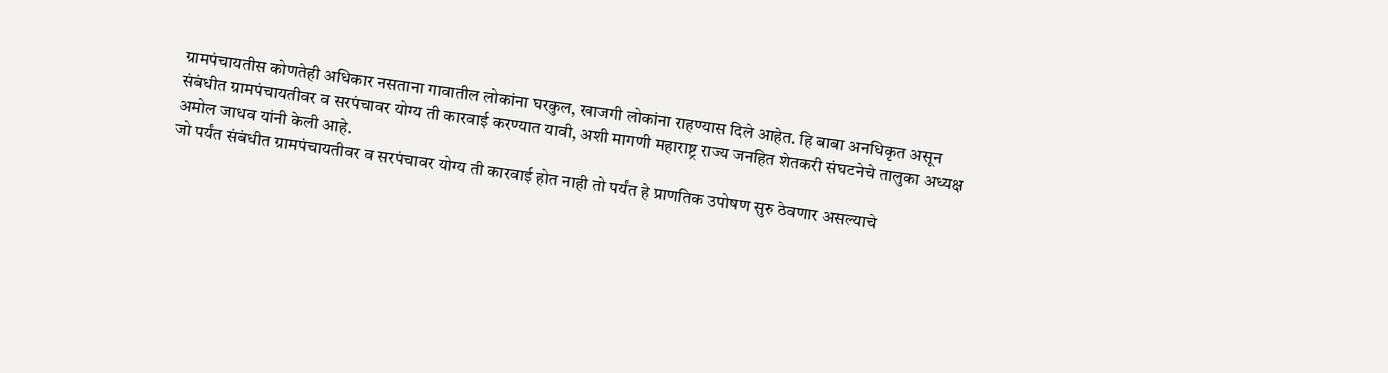ग्रामपंचायतीस कोणतेही अधिकार नसताना गावातील लोकांना घरकुल, खाजगी लोकांना राहण्यास दिले आहेत. हि बाबा अनधिकृत असून संबंधीत ग्रामपंचायतीवर व सरपंचावर योग्य ती कारवाई करण्यात यावी, अशी मागणी महाराष्ट्र राज्य जनहित शेतकरी संघटनेचे तालुका अध्यक्ष अमोल जाधव यांनी केली आहे.
जो पर्यंत संबंधीत ग्रामपंचायतीवर व सरपंचावर योग्य ती कारवाई होत नाही तो पर्यंत हे प्राणतिक उपोषण सुरु ठेवणार असल्याचे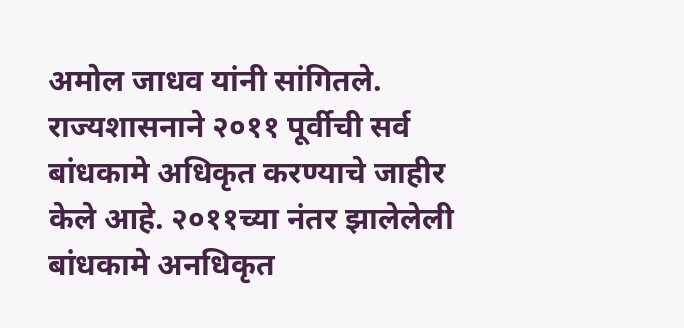अमोल जाधव यांनी सांगितले.
राज्यशासनाने २०११ पूर्वीची सर्व बांधकामे अधिकृत करण्याचे जाहीर केले आहे. २०११च्या नंतर झालेलेली बांधकामे अनधिकृत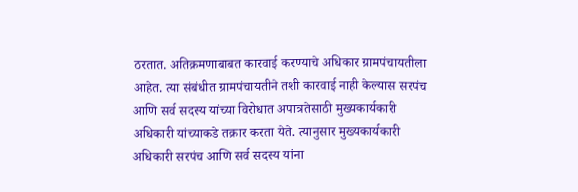ठरतात. अतिक्रमणाबाबत कारवाई करण्याचे अधिकार ग्रामपंचायतीला आहेत. त्या संबंधीत ग्रामपंचायतीने तशी कारवाई नाही केल्यास सरपंच आणि सर्व सदस्य यांच्या विरोधात अपात्रतेसाठी मुख्यकार्यकारी अधिकारी यांच्याकडे तक्रार करता येते. त्यानुसार मुख्यकार्यकारी अधिकारी सरपंच आणि सर्व सदस्य यांना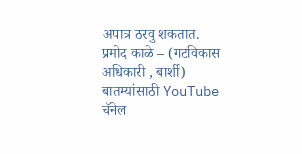अपात्र ठरवु शकतात.
प्रमोद काळे – (गटविकास अधिकारी , बार्शी)
बातम्यांसाठी YouTube चॅनेल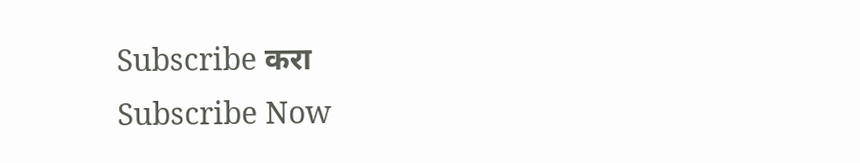Subscribe करा
Subscribe Now